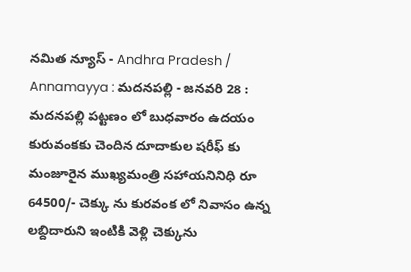నమిత న్యూస్ - Andhra Pradesh / Annamayya : మదనపల్లి - జనవరి 28 : మదనపల్లి పట్టణం లో బుధవారం ఉదయం కురువంకకు చెందిన దూదాకుల షరీఫ్ కు మంజూరైన ముఖ్యమంత్రి సహాయనినిధి రూ 64500/- చెక్కు ను కురవంక లో నివాసం ఉన్న లబ్దిదారుని ఇంటికి వెళ్లి చెక్కును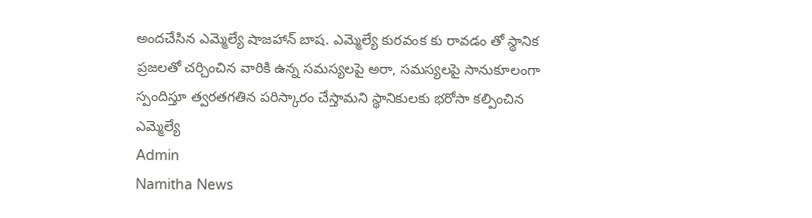అందచేసిన ఎమ్మెల్యే షాజహాన్ బాష. ఎమ్మెల్యే కురవంక కు రావడం తో స్థానిక ప్రజలతో చర్చించిన వారికి ఉన్న సమస్యలపై అరా, సమస్యలపై సానుకూలంగా స్పందిస్తూ త్వరతగతిన పరిస్కారం చేస్తామని స్థానికులకు భరోసా కల్పించిన ఎమ్మెల్యే
Admin
Namitha News